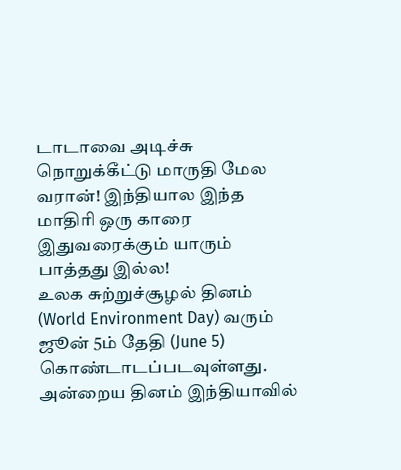டாடாவை அடிச்சு நொறுக்கீட்டு மாருதி மேல வரான்! இந்தியால இந்த மாதிரி ஒரு காரை இதுவரைக்கும் யாரும் பாத்தது இல்ல!
உலக சுற்றுச்சூழல் தினம் (World Environment Day) வரும் ஜூன் 5ம் தேதி (June 5) கொண்டாடப்படவுள்ளது. அன்றைய தினம் இந்தியாவில்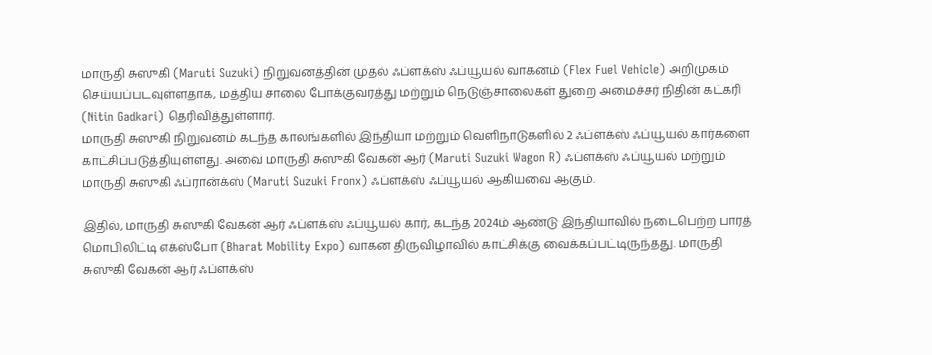மாருதி சுஸுகி (Maruti Suzuki) நிறுவனத்தின் முதல் ஃப்ளக்ஸ் ஃப்யூயல் வாகனம் (Flex Fuel Vehicle) அறிமுகம் செய்யப்படவுள்ளதாக, மத்திய சாலை போக்குவரத்து மற்றும் நெடுஞ்சாலைகள் துறை அமைச்சர் நிதின் கட்கரி (Nitin Gadkari) தெரிவித்துள்ளார்.
மாருதி சுஸுகி நிறுவனம் கடந்த காலங்களில் இந்தியா மற்றும் வெளிநாடுகளில் 2 ஃப்ளக்ஸ் ஃப்யூயல் கார்களை காட்சிப்படுத்தியுள்ளது. அவை மாருதி சுஸுகி வேகன் ஆர் (Maruti Suzuki Wagon R) ஃப்ளக்ஸ் ஃப்யூயல் மற்றும் மாருதி சுஸுகி ஃப்ரான்க்ஸ் (Maruti Suzuki Fronx) ஃப்ளக்ஸ் ஃப்யூயல் ஆகியவை ஆகும்.

இதில், மாருதி சுஸுகி வேகன் ஆர் ஃப்ளக்ஸ் ஃப்யூயல் கார், கடந்த 2024ம் ஆண்டு இந்தியாவில் நடைபெற்ற பாரத் மொபிலிட்டி எக்ஸ்போ (Bharat Mobility Expo) வாகன திருவிழாவில் காட்சிக்கு வைக்கப்பட்டிருந்தது. மாருதி சுஸுகி வேகன் ஆர் ஃப்ளக்ஸ்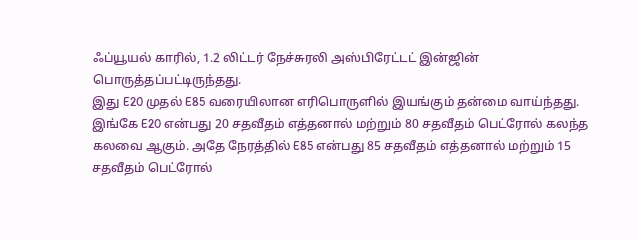ஃப்யூயல் காரில், 1.2 லிட்டர் நேச்சுரலி அஸ்பிரேட்டட் இன்ஜின் பொருத்தப்பட்டிருந்தது.
இது E20 முதல் E85 வரையிலான எரிபொருளில் இயங்கும் தன்மை வாய்ந்தது. இங்கே E20 என்பது 20 சதவீதம் எத்தனால் மற்றும் 80 சதவீதம் பெட்ரோல் கலந்த கலவை ஆகும். அதே நேரத்தில் E85 என்பது 85 சதவீதம் எத்தனால் மற்றும் 15 சதவீதம் பெட்ரோல்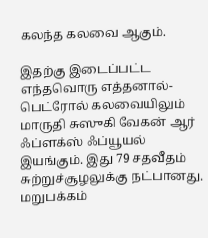கலந்த கலவை ஆகும்.

இதற்கு இடைப்பட்ட எந்தவொரு எத்தனால்-பெட்ரோல் கலவையிலும் மாருதி சுஸுகி வேகன் ஆர் ஃப்ளக்ஸ் ஃப்யூயல் இயங்கும். இது 79 சதவீதம் சுற்றுச்சூழலுக்கு நட்பானது. மறுபக்கம்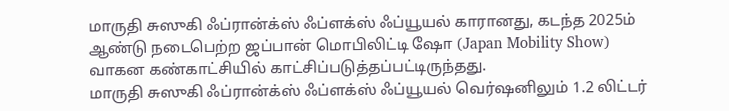மாருதி சுஸுகி ஃப்ரான்க்ஸ் ஃப்ளக்ஸ் ஃப்யூயல் காரானது, கடந்த 2025ம் ஆண்டு நடைபெற்ற ஜப்பான் மொபிலிட்டி ஷோ (Japan Mobility Show) வாகன கண்காட்சியில் காட்சிப்படுத்தப்பட்டிருந்தது.
மாருதி சுஸுகி ஃப்ரான்க்ஸ் ஃப்ளக்ஸ் ஃப்யூயல் வெர்ஷனிலும் 1.2 லிட்டர்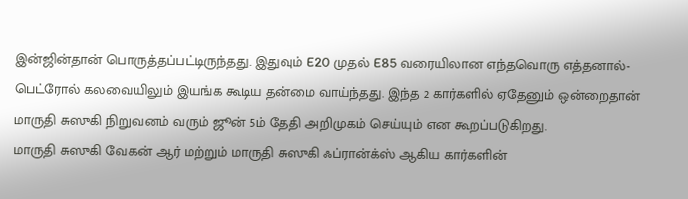இன்ஜின்தான் பொருத்தப்பட்டிருந்தது. இதுவும் E20 முதல் E85 வரையிலான எந்தவொரு எத்தனால்-பெட்ரோல் கலவையிலும் இயங்க கூடிய தன்மை வாய்ந்தது. இந்த 2 கார்களில் ஏதேனும் ஒன்றைதான் மாருதி சுஸுகி நிறுவனம் வரும் ஜூன் 5ம் தேதி அறிமுகம் செய்யும் என கூறப்படுகிறது.
மாருதி சுஸுகி வேகன் ஆர் மற்றும் மாருதி சுஸுகி ஃப்ரான்க்ஸ் ஆகிய கார்களின்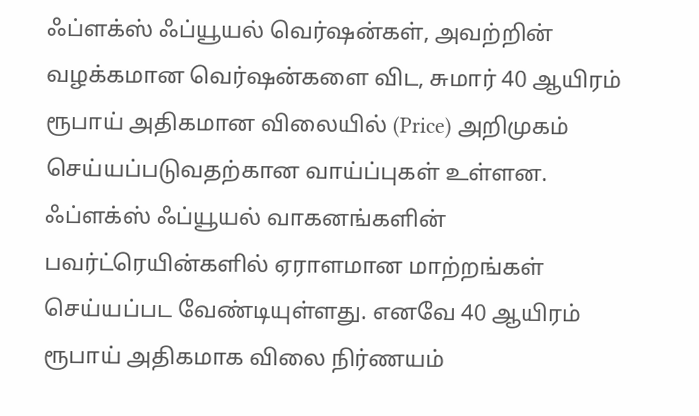ஃப்ளக்ஸ் ஃப்யூயல் வெர்ஷன்கள், அவற்றின் வழக்கமான வெர்ஷன்களை விட, சுமார் 40 ஆயிரம் ரூபாய் அதிகமான விலையில் (Price) அறிமுகம் செய்யப்படுவதற்கான வாய்ப்புகள் உள்ளன. ஃப்ளக்ஸ் ஃப்யூயல் வாகனங்களின் பவர்ட்ரெயின்களில் ஏராளமான மாற்றங்கள் செய்யப்பட வேண்டியுள்ளது. எனவே 40 ஆயிரம் ரூபாய் அதிகமாக விலை நிர்ணயம்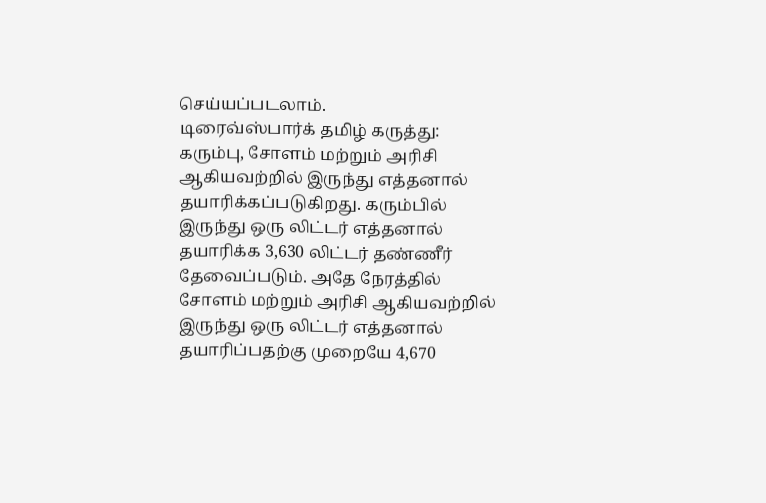செய்யப்படலாம்.
டிரைவ்ஸ்பார்க் தமிழ் கருத்து: கரும்பு, சோளம் மற்றும் அரிசி ஆகியவற்றில் இருந்து எத்தனால் தயாரிக்கப்படுகிறது. கரும்பில் இருந்து ஒரு லிட்டர் எத்தனால் தயாரிக்க 3,630 லிட்டர் தண்ணீர் தேவைப்படும். அதே நேரத்தில் சோளம் மற்றும் அரிசி ஆகியவற்றில் இருந்து ஒரு லிட்டர் எத்தனால் தயாரிப்பதற்கு முறையே 4,670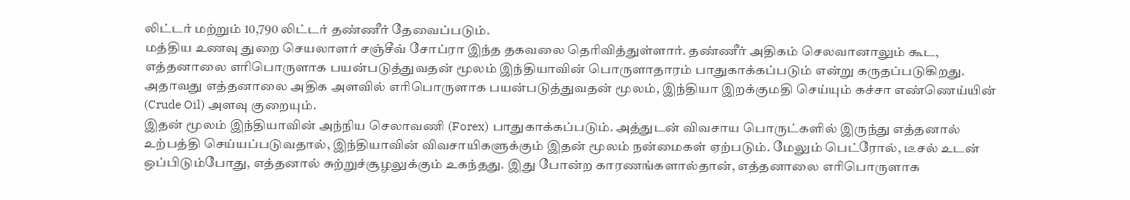லிட்டர் மற்றும் 10,790 லிட்டர் தண்ணீர் தேவைப்படும்.
மத்திய உணவு துறை செயலாளர் சஞ்சீவ் சோப்ரா இந்த தகவலை தெரிவித்துள்ளார். தண்ணீர் அதிகம் செலவானாலும் கூட, எத்தனாலை எரிபொருளாக பயன்படுத்துவதன் மூலம் இந்தியாவின் பொருளாதாரம் பாதுகாக்கப்படும் என்று கருதப்படுகிறது. அதாவது எத்தனாலை அதிக அளவில் எரிபொருளாக பயன்படுத்துவதன் மூலம், இந்தியா இறக்குமதி செய்யும் கச்சா எண்ணெய்யின் (Crude Oil) அளவு குறையும்.
இதன் மூலம் இந்தியாவின் அந்நிய செலாவணி (Forex) பாதுகாக்கப்படும். அத்துடன் விவசாய பொருட்களில் இருந்து எத்தனால் உற்பத்தி செய்யப்படுவதால், இந்தியாவின் விவசாயிகளுக்கும் இதன் மூலம் நன்மைகள் ஏற்படும். மேலும் பெட்ரோல், டீசல் உடன் ஒப்பிடும்போது, எத்தனால் சுற்றுச்சூழலுக்கும் உகந்தது. இது போன்ற காரணங்களால்தான், எத்தனாலை எரிபொருளாக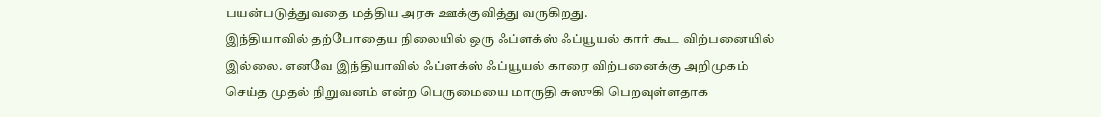பயன்படுத்துவதை மத்திய அரசு ஊக்குவித்து வருகிறது.
இந்தியாவில் தற்போதைய நிலையில் ஒரு ஃப்ளக்ஸ் ஃப்யூயல் கார் கூட விற்பனையில் இல்லை. எனவே இந்தியாவில் ஃப்ளக்ஸ் ஃப்யூயல் காரை விற்பனைக்கு அறிமுகம் செய்த முதல் நிறுவனம் என்ற பெருமையை மாருதி சுஸுகி பெறவுள்ளதாக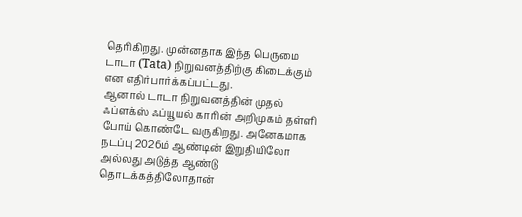தெரிகிறது. முன்னதாக இந்த பெருமை டாடா (Tata) நிறுவனத்திற்கு கிடைக்கும் என எதிர்பார்க்கப்பட்டது.
ஆனால் டாடா நிறுவனத்தின் முதல் ஃப்ளக்ஸ் ஃப்யூயல் காரின் அறிமுகம் தள்ளி போய் கொண்டே வருகிறது. அனேகமாக நடப்பு 2026ம் ஆண்டின் இறுதியிலோ அல்லது அடுத்த ஆண்டு தொடக்கத்திலோதான்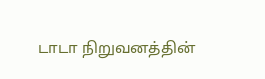டாடா நிறுவனத்தின்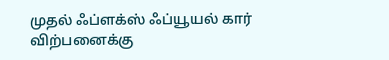முதல் ஃப்ளக்ஸ் ஃப்யூயல் கார் விற்பனைக்கு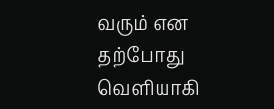வரும் என தற்போது வெளியாகி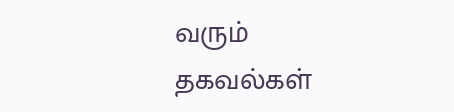வரும் தகவல்கள்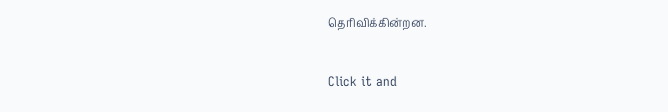தெரிவிக்கின்றன.


Click it and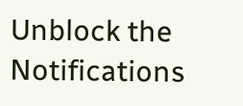Unblock the Notifications